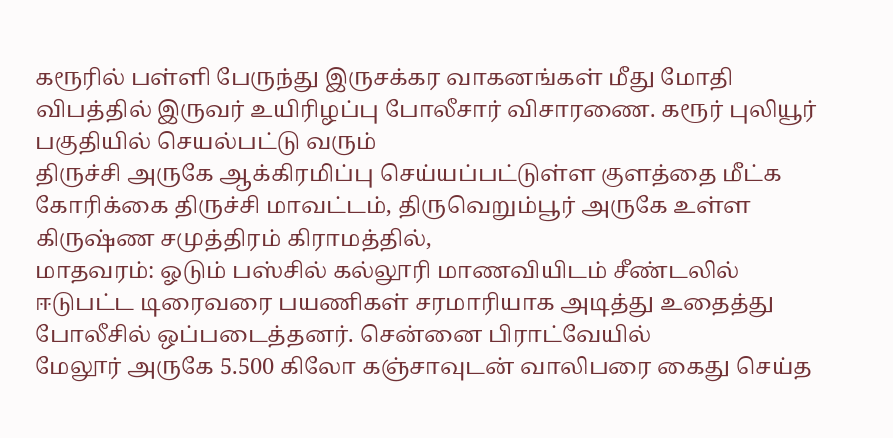கரூரில் பள்ளி பேருந்து இருசக்கர வாகனங்கள் மீது மோதி விபத்தில் இருவர் உயிரிழப்பு போலீசார் விசாரணை. கரூர் புலியூர் பகுதியில் செயல்பட்டு வரும்
திருச்சி அருகே ஆக்கிரமிப்பு செய்யப்பட்டுள்ள குளத்தை மீட்க கோரிக்கை திருச்சி மாவட்டம், திருவெறும்பூர் அருகே உள்ள கிருஷ்ண சமுத்திரம் கிராமத்தில்,
மாதவரம்: ஓடும் பஸ்சில் கல்லூரி மாணவியிடம் சீண்டலில் ஈடுபட்ட டிரைவரை பயணிகள் சரமாரியாக அடித்து உதைத்து போலீசில் ஒப்படைத்தனர். சென்னை பிராட்வேயில்
மேலூர் அருகே 5.500 கிலோ கஞ்சாவுடன் வாலிபரை கைது செய்த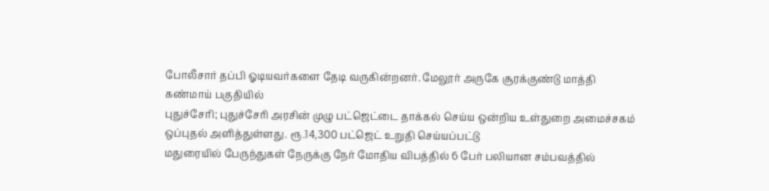போலீசார் தப்பி ஓடியவர்களை தேடி வருகின்றனர். மேலூர் அருகே சூரக்குண்டு மாத்தி கண்மாய் பகுதியில்
புதுச்சேரி; புதுச்சேரி அரசின் முழு பட்ஜெட்டை தாக்கல் செய்ய ஒன்றிய உள்துறை அமைச்சகம் ஒப்புதல் அளித்துள்ளது. ரூ.14,300 பட்ஜெட் உறுதி செய்யப்பட்டு
மதுரையில் பேருந்துகள் நேருக்கு நேர் மோதிய விபத்தில் 6 பேர் பலியான சம்பவத்தில்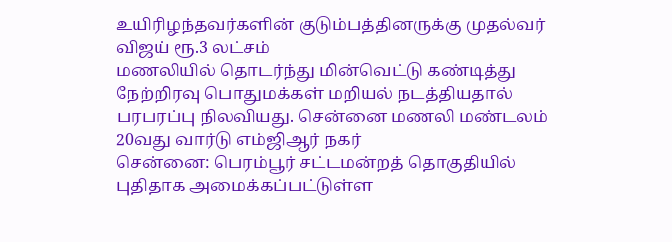உயிரிழந்தவர்களின் குடும்பத்தினருக்கு முதல்வர் விஜய் ரூ.3 லட்சம்
மணலியில் தொடர்ந்து மின்வெட்டு கண்டித்து நேற்றிரவு பொதுமக்கள் மறியல் நடத்தியதால் பரபரப்பு நிலவியது. சென்னை மணலி மண்டலம் 20வது வார்டு எம்ஜிஆர் நகர்
சென்னை: பெரம்பூர் சட்டமன்றத் தொகுதியில் புதிதாக அமைக்கப்பட்டுள்ள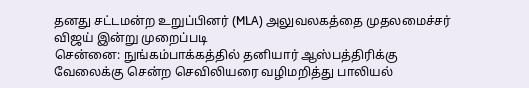தனது சட்டமன்ற உறுப்பினர் (MLA) அலுவலகத்தை முதலமைச்சர் விஜய் இன்று முறைப்படி
சென்னை: நுங்கம்பாக்கத்தில் தனியார் ஆஸ்பத்திரிக்கு வேலைக்கு சென்ற செவிலியரை வழிமறித்து பாலியல்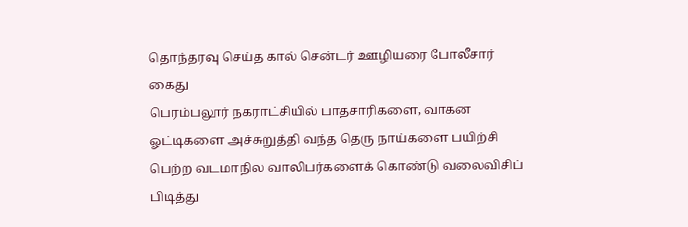தொந்தரவு செய்த கால் சென்டர் ஊழியரை போலீசார் கைது
பெரம்பலூர் நகராட்சியில் பாதசாரிகளை, வாகன ஓட்டிகளை அச்சுறுத்தி வந்த தெரு நாய்களை பயிற்சி பெற்ற வடமாநில வாலிபர்களைக் கொண்டு வலைவிசிப் பிடித்து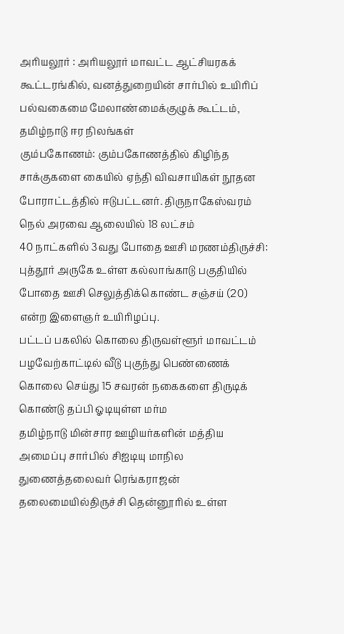அரியலூர் : அரியலூர் மாவட்ட ஆட்சியரகக் கூட்டரங்கில், வனத்துறையின் சார்பில் உயிரிப் பல்வகைமை மேலாண்மைக்குழுக் கூட்டம், தமிழ்நாடு ஈர நிலங்கள்
கும்பகோணம்: கும்பகோணத்தில் கிழிந்த சாக்குகளை கையில் ஏந்தி விவசாயிகள் நூதன போராட்டத்தில் ஈடுபட்டனர். திருநாகேஸ்வரம் நெல் அரவை ஆலையில் 18 லட்சம்
40 நாட்களில் 3வது போதை ஊசி மரணம்திருச்சி: புத்தூர் அருகே உள்ள கல்லாங்காடு பகுதியில் போதை ஊசி செலுத்திக்கொண்ட சஞ்சய் (20) என்ற இளைஞர் உயிரிழப்பு.
பட்டப் பகலில் கொலை திருவள்ளூர் மாவட்டம் பழவேற்காட்டில் வீடு புகுந்து பெண்ணைக் கொலை செய்து 15 சவரன் நகைகளை திருடிக் கொண்டு தப்பி ஓடியுள்ள மர்ம
தமிழ்நாடு மின்சார ஊழியர்களின் மத்திய அமைப்பு சார்பில் சிஐடியு மாநில துணைத்தலைவர் ரெங்கராஜன் தலைமையில்திருச்சி தென்னூரில் உள்ள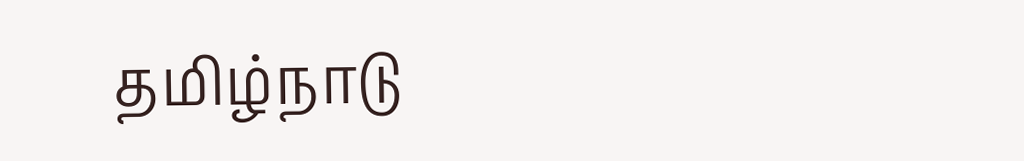தமிழ்நாடு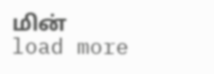மின்
load more